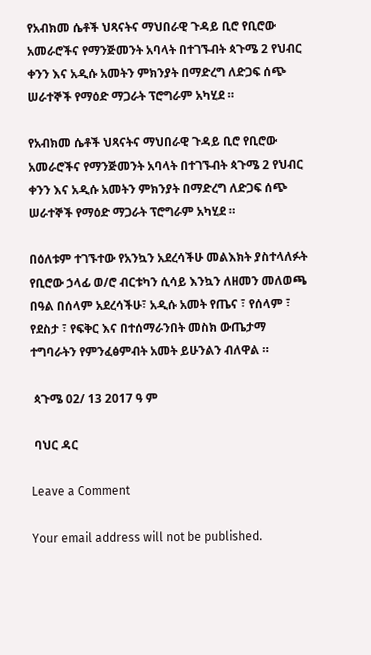የአብክመ ሴቶች ህጻናትና ማህበራዊ ጉዳይ ቢሮ የቢሮው አመራሮችና የማንጅመንት አባላት በተገኙብት ጳጉሜ 2 የህብር ቀንን እና አዲሱ አመትን ምክንያት በማድረግ ለድጋፍ ሰጭ ሠራተኞች የማዕድ ማጋራት ፕሮግራም አካሂደ ።

የአብክመ ሴቶች ህጻናትና ማህበራዊ ጉዳይ ቢሮ የቢሮው አመራሮችና የማንጅመንት አባላት በተገኙብት ጳጉሜ 2 የህብር ቀንን እና አዲሱ አመትን ምክንያት በማድረግ ለድጋፍ ሰጭ ሠራተኞች የማዕድ ማጋራት ፕሮግራም አካሂደ ።

በዕለቱም ተገኙተው የአንኳን አደረሳችሁ መልእክት ያስተላለፉት የቢሮው ኃላፊ ወ/ሮ ብርቱካን ሲሳይ እንኳን ለዘመን መለወጫ በዓል በሰላም አደረሳችሁ፣ አዲሱ አመት የጤና ፣ የሰላም ፣ የደስታ ፣ የፍቅር እና በተሰማራንበት መስክ ውጤታማ ተግባራትን የምንፈፅምብት አመት ይሁንልን ብለዋል ።

 ጳጉሜ 02/ 13 2017 ዓ ም

 ባህር ዳር

Leave a Comment

Your email address will not be published.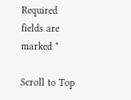Required fields are marked *

Scroll to Top